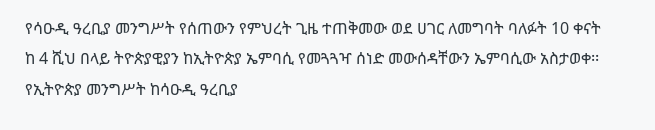የሳዑዲ ዓረቢያ መንግሥት የሰጠውን የምህረት ጊዜ ተጠቅመው ወደ ሀገር ለመግባት ባለፉት 10 ቀናት ከ 4 ሺህ በላይ ትዮጵያዊያን ከኢትዮጵያ ኤምባሲ የመጓጓዣ ሰነድ መውሰዳቸውን ኤምባሲው አስታወቀ፡፡ የኢትዮጵያ መንግሥት ከሳዑዲ ዓረቢያ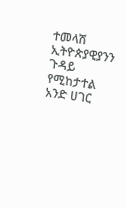ተመላሽ ኢትዮጵያዊያንን ጉዳይ የሚከታተል አንድ ሀገር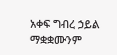አቀፍ ግብረ ኃይል ማቋቋሙንም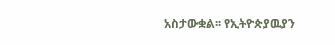አስታውቋል፡፡ የኢትዮጵያዉያን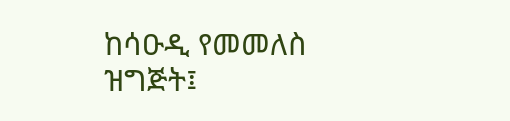ከሳዑዲ የመመለስ ዝግጅት፤